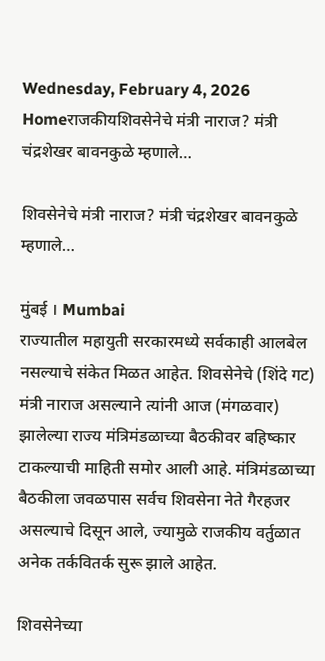Wednesday, February 4, 2026
Homeराजकीयशिवसेनेचे मंत्री नाराज? मंत्री चंद्रशेखर बावनकुळे म्हणाले…

शिवसेनेचे मंत्री नाराज? मंत्री चंद्रशेखर बावनकुळे म्हणाले…

मुंबई । Mumbai
राज्यातील महायुती सरकारमध्ये सर्वकाही आलबेल नसल्याचे संकेत मिळत आहेत. शिवसेनेचे (शिंदे गट) मंत्री नाराज असल्याने त्यांनी आज (मंगळवार) झालेल्या राज्य मंत्रिमंडळाच्या बैठकीवर बहिष्कार टाकल्याची माहिती समोर आली आहे. मंत्रिमंडळाच्या बैठकीला जवळपास सर्वच शिवसेना नेते गैरहजर असल्याचे दिसून आले, ज्यामुळे राजकीय वर्तुळात अनेक तर्कवितर्क सुरू झाले आहेत.

शिवसेनेच्या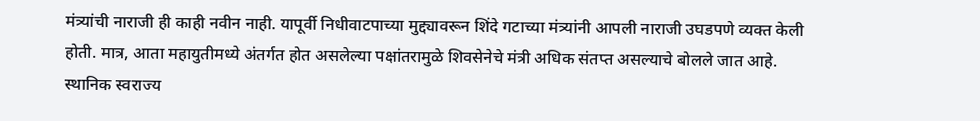मंत्र्यांची नाराजी ही काही नवीन नाही. यापूर्वी निधीवाटपाच्या मुद्द्यावरून शिंदे गटाच्या मंत्र्यांनी आपली नाराजी उघडपणे व्यक्त केली होती. मात्र, आता महायुतीमध्ये अंतर्गत होत असलेल्या पक्षांतरामुळे शिवसेनेचे मंत्री अधिक संतप्त असल्याचे बोलले जात आहे. स्थानिक स्वराज्य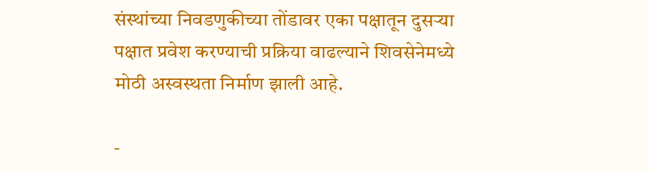संस्थांच्या निवडणुकीच्या तोंडावर एका पक्षातून दुसऱ्या पक्षात प्रवेश करण्याची प्रक्रिया वाढल्याने शिवसेनेमध्ये मोठी अस्वस्थता निर्माण झाली आहे.

-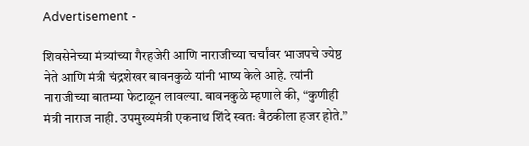Advertisement -

शिवसेनेच्या मंत्र्यांच्या गैरहजेरी आणि नाराजीच्या चर्चांवर भाजपचे ज्येष्ठ नेते आणि मंत्री चंद्रशेखर बावनकुळे यांनी भाष्य केले आहे. त्यांनी नाराजीच्या बातम्या फेटाळून लावल्या. बावनकुळे म्हणाले की, “कुणीही मंत्री नाराज नाही. उपमुख्यमंत्री एकनाथ शिंदे स्वतः बैठकीला हजर होते.”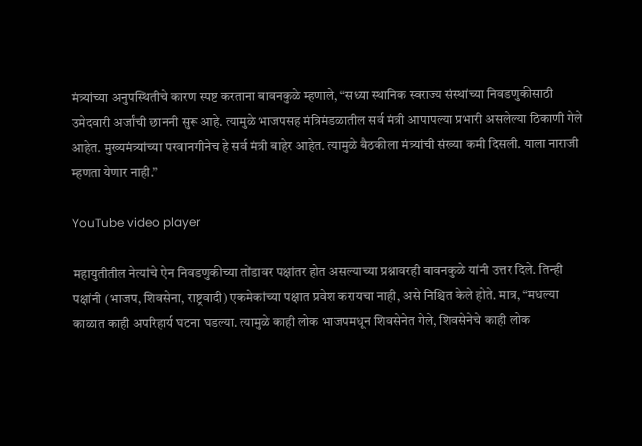मंत्र्यांच्या अनुपस्थितीचे कारण स्पष्ट करताना बावनकुळे म्हणाले, “सध्या स्थानिक स्वराज्य संस्थांच्या निवडणुकीसाठी उमेदवारी अर्जांची छाननी सुरू आहे. त्यामुळे भाजपसह मंत्रिमंडळातील सर्व मंत्री आपापल्या प्रभारी असलेल्या ठिकाणी गेले आहेत. मुख्यमंत्र्यांच्या परवानगीनेच हे सर्व मंत्री बाहेर आहेत. त्यामुळे बैठकीला मंत्र्यांची संख्या कमी दिसली. याला नाराजी म्हणता येणार नाही.”

YouTube video player

महायुतीतील नेत्यांचे ऐन निवडणुकीच्या तोंडावर पक्षांतर होत असल्याच्या प्रश्नावरही बावनकुळे यांनी उत्तर दिले. तिन्ही पक्षांनी (भाजप, शिवसेना, राष्ट्रवादी) एकमेकांच्या पक्षात प्रवेश करायचा नाही, असे निश्चित केले होते. मात्र, “मधल्या काळात काही अपरिहार्य घटना घडल्या. त्यामुळे काही लोक भाजपमधून शिवसेनेत गेले, शिवसेनेचे काही लोक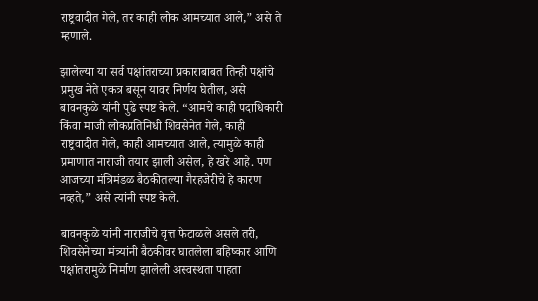राष्ट्रवादीत गेले, तर काही लोक आमच्यात आले,” असे ते म्हणाले.

झालेल्या या सर्व पक्षांतराच्या प्रकाराबाबत तिन्ही पक्षांचे प्रमुख नेते एकत्र बसून यावर निर्णय घेतील, असे बावनकुळे यांनी पुढे स्पष्ट केले. “आमचे काही पदाधिकारी किंवा माजी लोकप्रतिनिधी शिवसेनेत गेले, काही राष्ट्रवादीत गेले, काही आमच्यात आले, त्यामुळे काही प्रमाणात नाराजी तयार झाली असेल, हे खरे आहे. पण आजच्या मंत्रिमंडळ बैठकीतल्या गैरहजेरीचे हे कारण नव्हते,” असे त्यांनी स्पष्ट केले.

बावनकुळे यांनी नाराजीचे वृत्त फेटाळले असले तरी, शिवसेनेच्या मंत्र्यांनी बैठकीवर घातलेला बहिष्कार आणि पक्षांतरामुळे निर्माण झालेली अस्वस्थता पाहता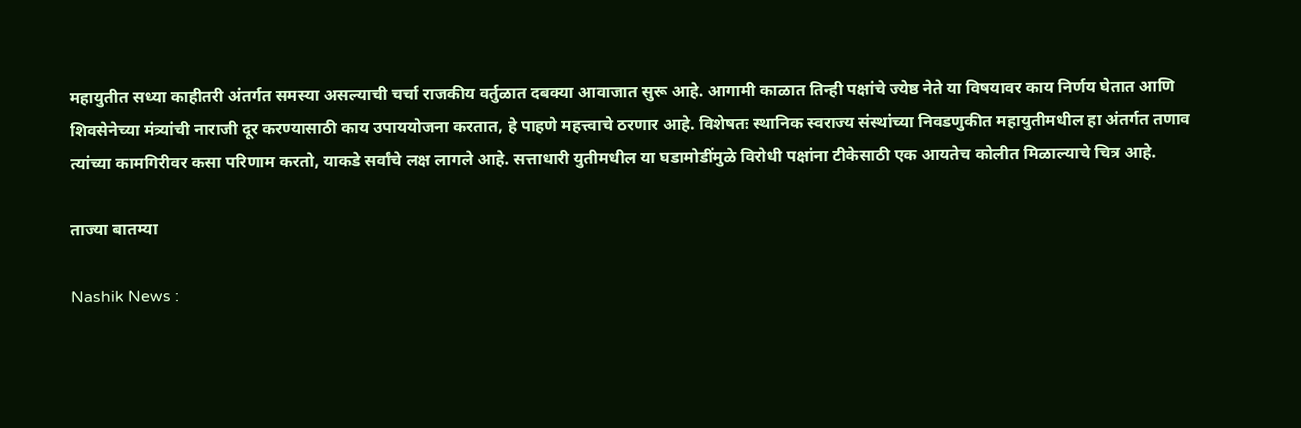महायुतीत सध्या काहीतरी अंतर्गत समस्या असल्याची चर्चा राजकीय वर्तुळात दबक्या आवाजात सुरू आहे. आगामी काळात तिन्ही पक्षांचे ज्येष्ठ नेते या विषयावर काय निर्णय घेतात आणि शिवसेनेच्या मंत्र्यांची नाराजी दूर करण्यासाठी काय उपाययोजना करतात, हे पाहणे महत्त्वाचे ठरणार आहे. विशेषतः स्थानिक स्वराज्य संस्थांच्या निवडणुकीत महायुतीमधील हा अंतर्गत तणाव त्यांच्या कामगिरीवर कसा परिणाम करतो, याकडे सर्वांचे लक्ष लागले आहे. सत्ताधारी युतीमधील या घडामोडींमुळे विरोधी पक्षांना टीकेसाठी एक आयतेच कोलीत मिळाल्याचे चित्र आहे.

ताज्या बातम्या

Nashik News :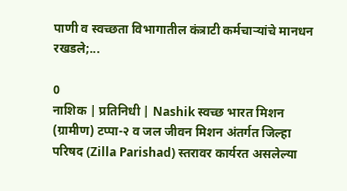पाणी व स्वच्छता विभागातील कंत्राटी कर्मचाऱ्यांचे मानधन रखडले;...

0
नाशिक | प्रतिनिधी | Nashik स्वच्छ भारत मिशन (ग्रामीण) टप्पा-२ व जल जीवन मिशन अंतर्गत जिल्हा परिषद (Zilla Parishad) स्तरावर कार्यरत असलेल्या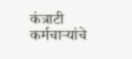कंत्राटी कर्मचाऱ्यांचे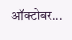ऑक्टोबर...